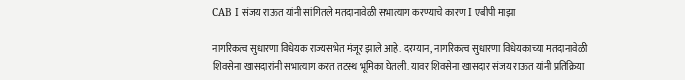CAB I संजय राऊत यांनी सांगितले मतदानावेळी सभात्याग करण्याचे कारण I एबीपी माझा

नागरिकत्व सुधारणा विधेयक राज्यसभेत मंजूर झाले आहे. दरम्यान, नागरिकत्व सुधारणा विधेयकाच्या मतदानावेळी शिवसेना खासदारांनी सभात्याग करत तटस्थ भूमिका घेतली. यावर शिवसेना खासदार संजय राऊत यांनी प्रतिक्रिया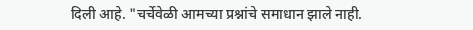दिली आहे. "चर्चेवेळी आमच्या प्रश्नांचे समाधान झाले नाही.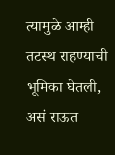त्यामुळे आम्ही तटस्थ राहण्याची भूमिका घेतली, असं राऊत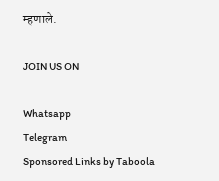म्हणाले.

JOIN US ON

Whatsapp
Telegram
Sponsored Links by Taboola